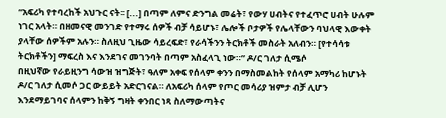“አፍሪካ የተባረከች አህጉር ናት፡፡ [...] በጣም ለምና ድንግል መሬት፣ የውሃ ሀብትና የተፈጥሮ ሀብት ሁሉም ነገር አላት። በዘመናዊ መንገድ የተማሩ ሰዎች ብቻ ሳይሆኑ፣ ሌሎች ቦታዎች የሌላቸውን ባህላዊ እውቀት ያላቸው ሰዎችም አሉን። ስለዚህ ጊዜው ሳይረፍድ፣ የራሳችንን ትርክቶች መስራት አለብን። [የተሳሳቱ ትርክቶችን] ማፍረስ እና እንደገና መገንባት በጣም አስፈላጊ ነው።” ዶ/ር ገለታ ሲሜሶ
በዚህኛው የራይዚንግ ሳውዝ ዝግጅት፣ ዓለም አቀፍ የሰላም ቀንን በማስመልከት የሰላም አማካሪ ከሆኑት ዶ/ር ገለታ ሲመሶ ጋር ውይይት አድርገናል። ለአፍሪካ ሰላም የጦር መሳሪያ ዝምታ ብቻ ሊሆን እንደማይገባና ሰላምን ከቅኝ ግዛት ቀንበር ነጻ ስለማውጣትና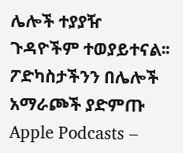ሌሎች ተያያዥ ጉዳዮችም ተወያይተናል፡፡
ፖድካስታችንን በሌሎች አማራጮች ያድምጡ Apple Podcasts –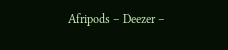Afripods – Deezer –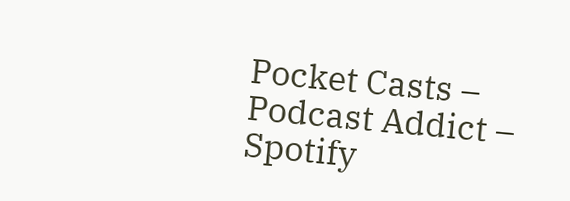Pocket Casts – Podcast Addict – Spotify